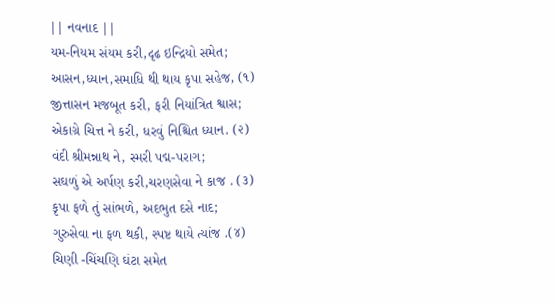|| નવનાદ ||
યમ-નિયમ સંયમ કરી,દૃઢ ઇન્દ્રિયો સમેત;
આસન,ધ્યાન,સમાધિ થી થાય કૃપા સહેજ, (૧)
જીત્તાસન મજબૂત કરી, ફરી નિયાંત્રિત શ્વાસ;
એકાગ્રે ચિત્ત ને કરી, ધરવું નિશ્ચિત ધ્યાન. (૨)
વંદી શ્રીમન્નાથ ને, સ્મરી પદ્મ-પરાગ;
સઘળું એ અર્પણ કરી,ચરણસેવા ને કાજ . (૩)
કૃપા ફળે તું સાંભળે, અદભુત દસે નાદ;
ગુરુસેવા ના ફળ થકી, સ્પષ્ટ થાયે ત્યાંજ .(૪)
ચિણી -ચિંચણિ ઘંટા સમેત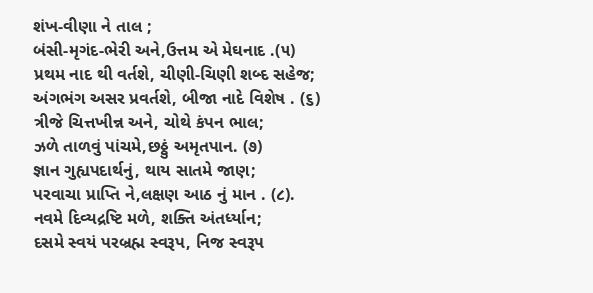શંખ-વીણા ને તાલ ;
બંસી-મૃગંદ-ભેરી અને,ઉત્તમ એ મેઘનાદ .(૫)
પ્રથમ નાદ થી વર્તશે, ચીણી-ચિણી શબ્દ સહેજ;
અંગભંગ અસર પ્રવર્તશે, બીજા નાદે વિશેષ . (૬)
ત્રીજે ચિત્તખીન્ન અને, ચોથે કંપન ભાલ;
ઝળે તાળવું પાંચમે,છઠ્ઠું અમૃતપાન. (૭)
જ્ઞાન ગુહ્યપદાર્થનું, થાય સાતમે જાણ;
પરવાચા પ્રાપ્તિ ને,લક્ષણ આઠ નું માન . (૮).
નવમે દિવ્યદ્રષ્ટિ મળે, શક્તિ અંતર્ધ્યાન;
દસમે સ્વયં પરબ્રહ્મ સ્વરૂપ, નિજ સ્વરૂપ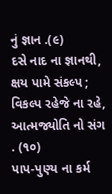નું જ્ઞાન .(૯)
દસે નાદ ના જ્ઞાનથી, ક્ષય પામે સંકલ્પ ;
વિકલ્પ રહેજે ના રહે, આત્મજ્યોતિ નો સંગ . (૧૦)
પાપ-પુણ્ય ના કર્મ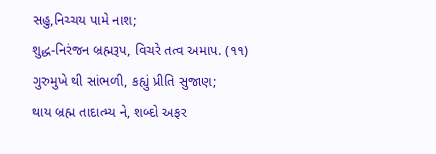સહુ,નિચ્ચય પામે નાશ;
શુદ્ધ-નિરંજન બ્રહ્મરૂપ, વિચરે તત્વ અમાપ. (૧૧)
ગુરુમુખે થી સાંભળી, કહ્યું પ્રીતિ સુજાણ;
થાય બ્રહ્મ તાદાત્મ્ય ને, શબ્દો અફર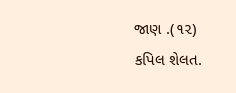જાણ .(૧૨)
કપિલ શેલત.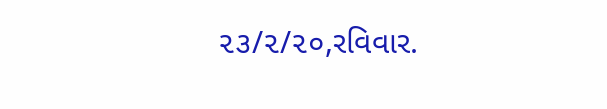૨૩/૨/૨૦,રવિવાર.